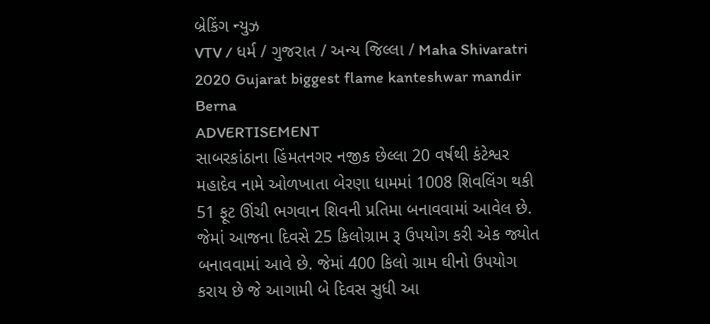બ્રેકિંગ ન્યુઝ
VTV / ધર્મ / ગુજરાત / અન્ય જિલ્લા / Maha Shivaratri 2020 Gujarat biggest flame kanteshwar mandir Berna
ADVERTISEMENT
સાબરકાંઠાના હિંમતનગર નજીક છેલ્લા 20 વર્ષથી કંટેશ્વર મહાદેવ નામે ઓળખાતા બેરણા ધામમાં 1008 શિવલિંગ થકી 51 ફૂટ ઊંચી ભગવાન શિવની પ્રતિમા બનાવવામાં આવેલ છે. જેમાં આજના દિવસે 25 કિલોગ્રામ રૂ ઉપયોગ કરી એક જ્યોત બનાવવામાં આવે છે. જેમાં 400 કિલો ગ્રામ ઘીનો ઉપયોગ કરાય છે જે આગામી બે દિવસ સુધી આ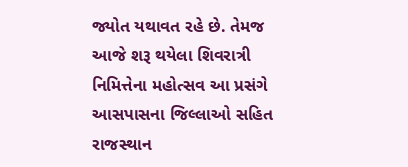જ્યોત યથાવત રહે છે. તેમજ આજે શરૂ થયેલા શિવરાત્રી નિમિત્તેના મહોત્સવ આ પ્રસંગે આસપાસના જિલ્લાઓ સહિત રાજસ્થાન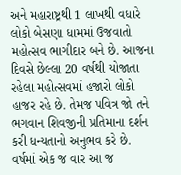અને મહારાષ્ટ્રથી 1 લાખથી વધારે લોકો બેસણા ધામમાં ઉજવાતો મહોત્સવ ભાગીદાર બને છે. આજના દિવસે છેલ્લા 20 વર્ષથી યોજાતા રહેલા મહોત્સવમાં હજારો લોકો હાજર રહે છે. તેમજ પવિત્ર જો તને ભગવાન શિવજીની પ્રતિમાના દર્શન કરી ધન્યતાનો અનુભવ કરે છે.
વર્ષમાં એક જ વાર આ જ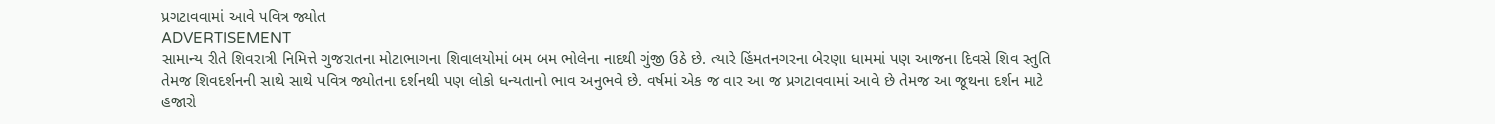પ્રગટાવવામાં આવે પવિત્ર જ્યોત
ADVERTISEMENT
સામાન્ય રીતે શિવરાત્રી નિમિત્તે ગુજરાતના મોટાભાગના શિવાલયોમાં બમ બમ ભોલેના નાદથી ગુંજી ઉઠે છે. ત્યારે હિંમતનગરના બેરણા ધામમાં પણ આજના દિવસે શિવ સ્તુતિ તેમજ શિવદર્શનની સાથે સાથે પવિત્ર જ્યોતના દર્શનથી પણ લોકો ધન્યતાનો ભાવ અનુભવે છે. વર્ષમાં એક જ વાર આ જ પ્રગટાવવામાં આવે છે તેમજ આ જૂથના દર્શન માટે હજારો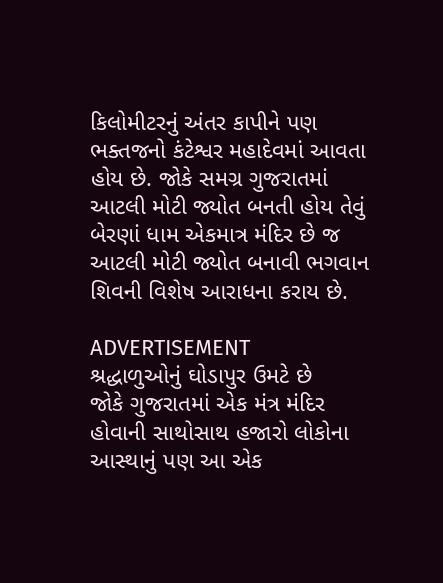કિલોમીટરનું અંતર કાપીને પણ ભક્તજનો કંટેશ્વર મહાદેવમાં આવતા હોય છે. જોકે સમગ્ર ગુજરાતમાં આટલી મોટી જ્યોત બનતી હોય તેવું બેરણાં ધામ એકમાત્ર મંદિર છે જ આટલી મોટી જ્યોત બનાવી ભગવાન શિવની વિશેષ આરાધના કરાય છે.

ADVERTISEMENT
શ્રદ્ધાળુઓનું ઘોડાપુર ઉમટે છે
જોકે ગુજરાતમાં એક મંત્ર મંદિર હોવાની સાથોસાથ હજારો લોકોના આસ્થાનું પણ આ એક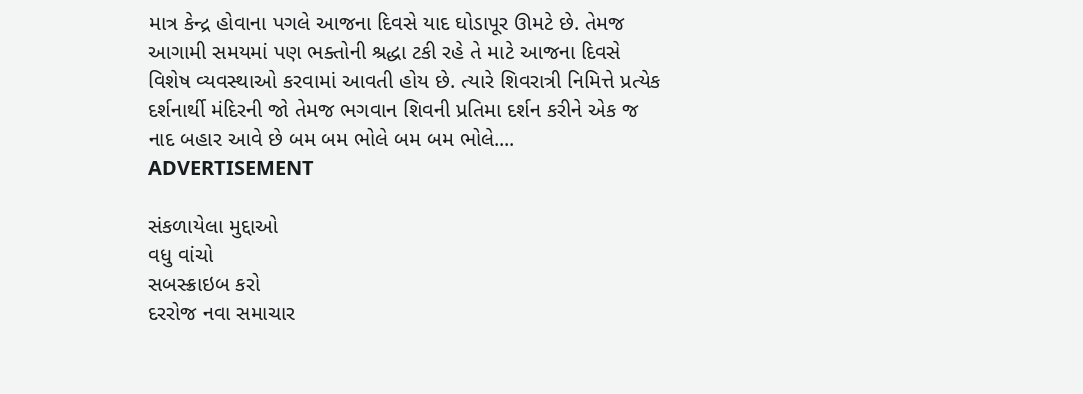માત્ર કેન્દ્ર હોવાના પગલે આજના દિવસે યાદ ઘોડાપૂર ઊમટે છે. તેમજ આગામી સમયમાં પણ ભક્તોની શ્રદ્ધા ટકી રહે તે માટે આજના દિવસે વિશેષ વ્યવસ્થાઓ કરવામાં આવતી હોય છે. ત્યારે શિવરાત્રી નિમિત્તે પ્રત્યેક દર્શનાર્થી મંદિરની જો તેમજ ભગવાન શિવની પ્રતિમા દર્શન કરીને એક જ નાદ બહાર આવે છે બમ બમ ભોલે બમ બમ ભોલે....
ADVERTISEMENT

સંકળાયેલા મુદ્દાઓ
વધુ વાંચો
સબસ્ક્રાઇબ કરો
દરરોજ નવા સમાચાર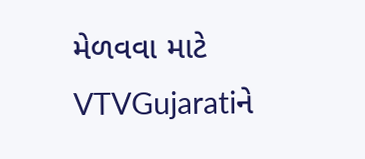મેળવવા માટે VTVGujaratiને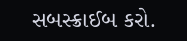સબસ્ક્રાઈબ કરો.